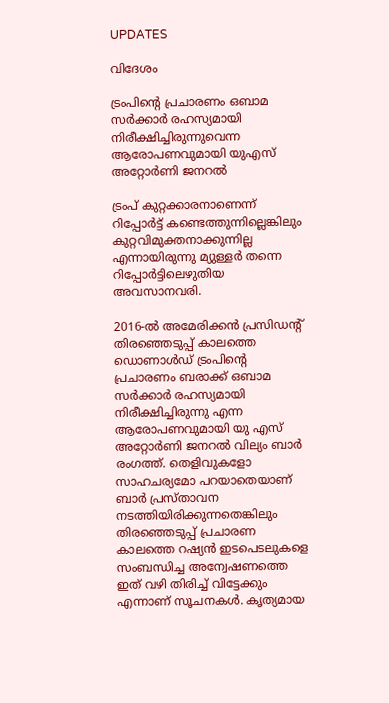UPDATES

വിദേശം

ട്രംപിന്റെ പ്രചാരണം ഒബാമ സർക്കാർ രഹസ്യമായി നിരീക്ഷിച്ചിരുന്നുവെന്ന ആരോപണവുമായി യുഎസ് അറ്റോർണി ജനറൽ

ട്രംപ് കുറ്റക്കാരനാണെന്ന് റിപ്പോർട്ട് കണ്ടെത്തുന്നില്ലെങ്കിലും കുറ്റവിമുക്തനാക്കുന്നില്ല എന്നായിരുന്നു മ്യുള്ളർ തന്നെ റിപ്പോർട്ടിലെഴുതിയ അവസാനവരി.

2016-ല്‍ അമേരിക്കൻ പ്രസിഡന്റ് തിരഞ്ഞെടുപ്പ് കാലത്തെ ഡൊണാള്‍ഡ്‌ ട്രംപിന്റെ പ്രചാരണം ബരാക്ക് ഒബാമ സർക്കാർ രഹസ്യമായി നിരീക്ഷിച്ചിരുന്നു എന്ന ആരോപണവുമായി യു എസ് അറ്റോർണി ജനറൽ വില്യം ബാർ രംഗത്ത്. തെളിവുകളോ സാഹചര്യമോ പറയാതെയാണ് ബാർ പ്രസ്താവന നടത്തിയിരിക്കുന്നതെങ്കിലും തിരഞ്ഞെടുപ്പ് പ്രചാരണ കാലത്തെ റഷ്യൻ ഇടപെടലുകളെ സംബന്ധിച്ച അന്വേഷണത്തെ ഇത് വഴി തിരിച്ച് വിട്ടേക്കും എന്നാണ് സൂചനകള്‍. കൃത്യമായ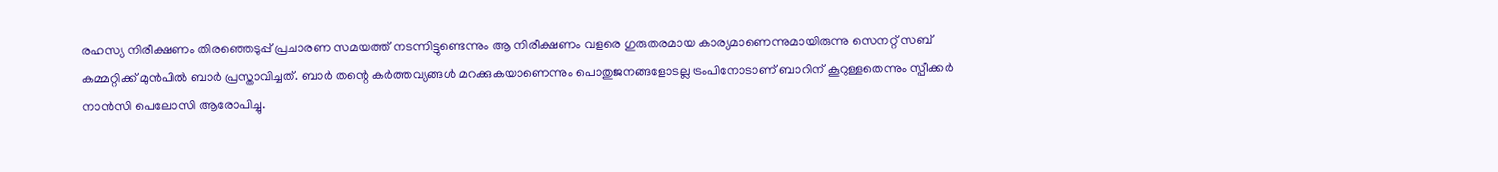രഹസ്യ നിരീക്ഷണം തിരഞ്ഞെടുപ്പ് പ്രചാരണ സമയത്ത് നടന്നിട്ടുണ്ടെന്നും ആ നിരീക്ഷണം വളരെ ഗുരുതരമായ കാര്യമാണെന്നുമായിരുന്നു സെനറ്റ് സബ് കമ്മറ്റിക്ക് മുൻപിൽ ബാർ പ്രസ്താവിച്ചത്. ബാർ തന്റെ കർത്തവ്യങ്ങൾ മറക്കുകയാണെന്നും പൊതുജനങ്ങളോടല്ല ട്രംപിനോടാണ് ബാറിന് കൂറുള്ളതെന്നും സ്പീക്കർ നാൻസി പെലോസി ആരോപിച്ചു.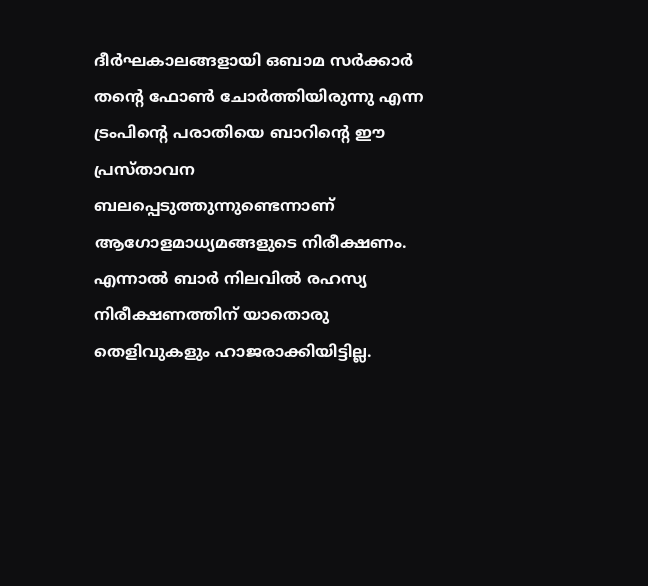ദീർഘകാലങ്ങളായി ഒബാമ സർക്കാർ തന്റെ ഫോൺ ചോർത്തിയിരുന്നു എന്ന ട്രംപിന്റെ പരാതിയെ ബാറിന്റെ ഈ പ്രസ്താവന ബലപ്പെടുത്തുന്നുണ്ടെന്നാണ് ആഗോളമാധ്യമങ്ങളുടെ നിരീക്ഷണം. എന്നാൽ ബാർ നിലവിൽ രഹസ്യ നിരീക്ഷണത്തിന് യാതൊരു തെളിവുകളും ഹാജരാക്കിയിട്ടില്ല.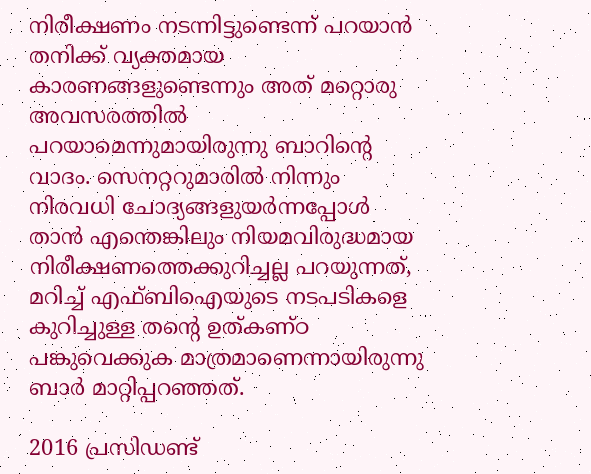നിരീക്ഷണം നടന്നിട്ടുണ്ടെന്ന് പറയാൻ തനിക്ക് വ്യക്തമായ കാരണങ്ങളുണ്ടെന്നും അത് മറ്റൊരു അവസരത്തിൽ പറയാമെന്നുമായിരുന്നു ബാറിന്റെ വാദം. സെനറ്ററുമാരിൽ നിന്നും നിരവധി ചോദ്യങ്ങളുയർന്നപ്പോൾ താൻ എന്തെങ്കിലും നിയമവിരുദ്ധമായ നിരീക്ഷണത്തെക്കുറിച്ചല്ല പറയുന്നത്, മറിച്ച് എഫ്ബിഐയുടെ നടപടികളെ കുറിച്ചുള്ള തന്റെ ഉത്കണ്ഠ പങ്കുവെക്കുക മാത്രമാണെന്നായിരുന്നു ബാർ മാറ്റിപ്പറഞ്ഞത്.

2016 പ്രസിഡണ്ട്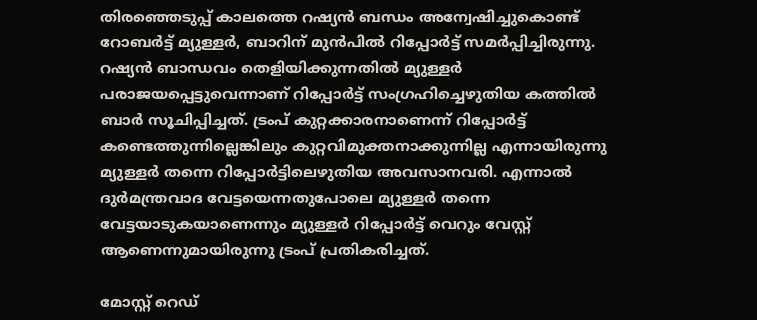തിരഞ്ഞെടുപ്പ് കാലത്തെ റഷ്യൻ ബന്ധം അന്വേഷിച്ചുകൊണ്ട് റോബർട്ട് മ്യുള്ളർ, ബാറിന് മുൻപിൽ റിപ്പോർട്ട് സമർപ്പിച്ചിരുന്നു. റഷ്യൻ ബാന്ധവം തെളിയിക്കുന്നതിൽ മ്യുള്ളർ പരാജയപ്പെട്ടുവെന്നാണ് റിപ്പോർട്ട് സംഗ്രഹിച്ചെഴുതിയ കത്തിൽ ബാർ സൂചിപ്പിച്ചത്. ട്രംപ് കുറ്റക്കാരനാണെന്ന് റിപ്പോർട്ട് കണ്ടെത്തുന്നില്ലെങ്കിലും കുറ്റവിമുക്തനാക്കുന്നില്ല എന്നായിരുന്നു മ്യുള്ളർ തന്നെ റിപ്പോർട്ടിലെഴുതിയ അവസാനവരി. എന്നാൽ ദുര്‍മന്ത്രവാദ വേട്ടയെന്നതുപോലെ മ്യുള്ളർ തന്നെ വേട്ടയാടുകയാണെന്നും മ്യുള്ളർ റിപ്പോർട്ട് വെറും വേസ്റ്റ് ആണെന്നുമായിരുന്നു ട്രംപ് പ്രതികരിച്ചത്.

മോസ്റ്റ് റെഡ്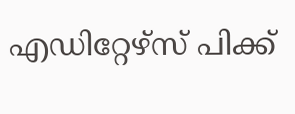എഡിറ്റേഴ്സ് പിക്ക്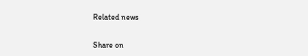Related news


Share on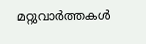മറ്റുവാര്‍ത്തകള്‍